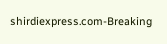shirdiexpress.com-Breaking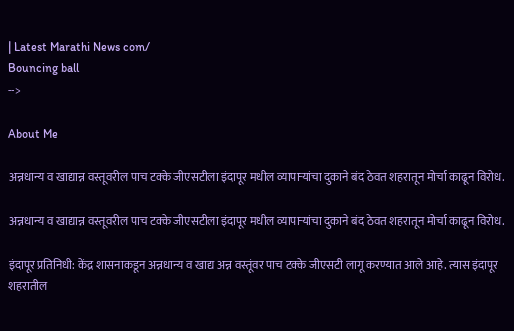| Latest Marathi News com/
Bouncing ball
-->

About Me

अन्नधान्य व खाद्यान्न वस्तूवरील पाच टक्के जीएसटीला इंदापूर मधील व्यापाऱ्यांचा दुकाने बंद ठेवत शहरातून मोर्चा काढून विरोध.

अन्नधान्य व खाद्यान्न वस्तूवरील पाच टक्के जीएसटीला इंदापूर मधील व्यापाऱ्यांचा दुकाने बंद ठेवत शहरातून मोर्चा काढून विरोध.

इंदापूर प्रतिनिधी: केंद्र शासनाकडून अन्नधान्य व खाद्य अन्न वस्तूंवर पाच टक्के जीएसटी लागू करण्यात आले आहे. त्यास इंदापूर शहरातील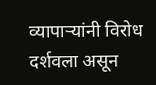व्यापाऱ्यांनी विरोध दर्शवला असून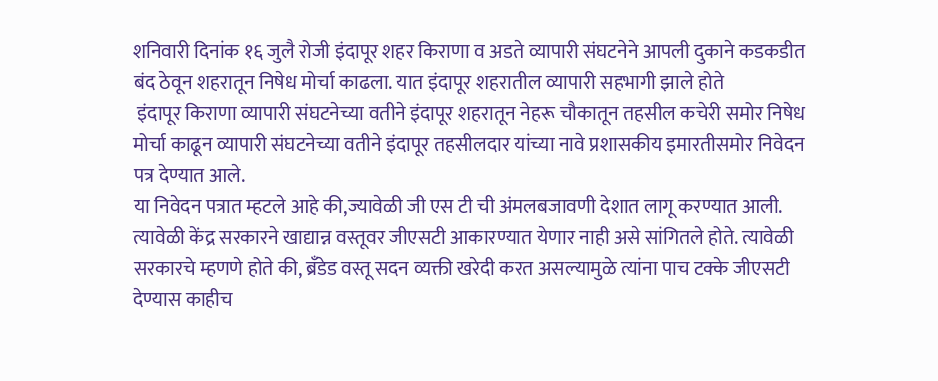शनिवारी दिनांक १६ जुलै रोजी इंदापूर शहर किराणा व अडते व्यापारी संघटनेने आपली दुकाने कडकडीत बंद ठेवून शहरातून निषेध मोर्चा काढला. यात इंदापूर शहरातील व्यापारी सहभागी झाले होते
 इंदापूर किराणा व्यापारी संघटनेच्या वतीने इंदापूर शहरातून नेहरू चौकातून तहसील कचेरी समोर निषेध मोर्चा काढून व्यापारी संघटनेच्या वतीने इंदापूर तहसीलदार यांच्या नावे प्रशासकीय इमारतीसमोर निवेदन पत्र देण्यात आले.
या निवेदन पत्रात म्हटले आहे की,ज्यावेळी जी एस टी ची अंमलबजावणी देशात लागू करण्यात आली. त्यावेळी केंद्र सरकारने खाद्यान्न वस्तूवर जीएसटी आकारण्यात येणार नाही असे सांगितले होते. त्यावेळी सरकारचे म्हणणे होते की, ब्रँडेड वस्तू सदन व्यक्ती खरेदी करत असल्यामुळे त्यांना पाच टक्के जीएसटी देण्यास काहीच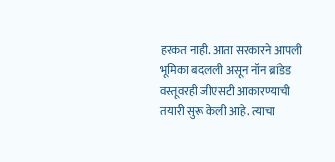हरकत नाही. आता सरकारने आपली भूमिका बदलली असून नॉन ब्रांडेड वस्तूवरही जीएसटी आकारण्याची तयारी सुरू केली आहे. त्याचा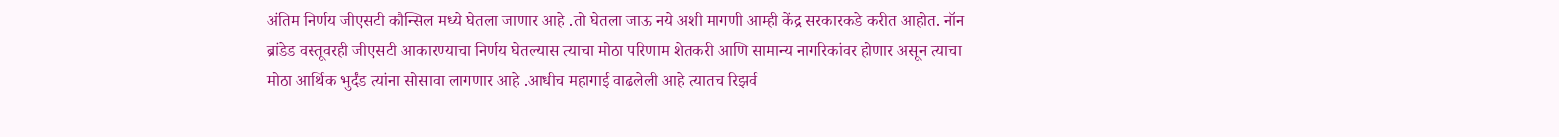अंतिम निर्णय जीएसटी कौन्सिल मध्ये घेतला जाणार आहे .तो घेतला जाऊ नये अशी मागणी आम्ही केंद्र सरकारकडे करीत आहोत. नॉन ब्रांडेड वस्तूवरही जीएसटी आकारण्याचा निर्णय घेतल्यास त्याचा मोठा परिणाम शेतकरी आणि सामान्य नागरिकांवर होणार असून त्याचा मोठा आर्थिक भुर्दंड त्यांना सोसावा लागणार आहे .आधीच महागाई वाढलेली आहे त्यातच रिझर्व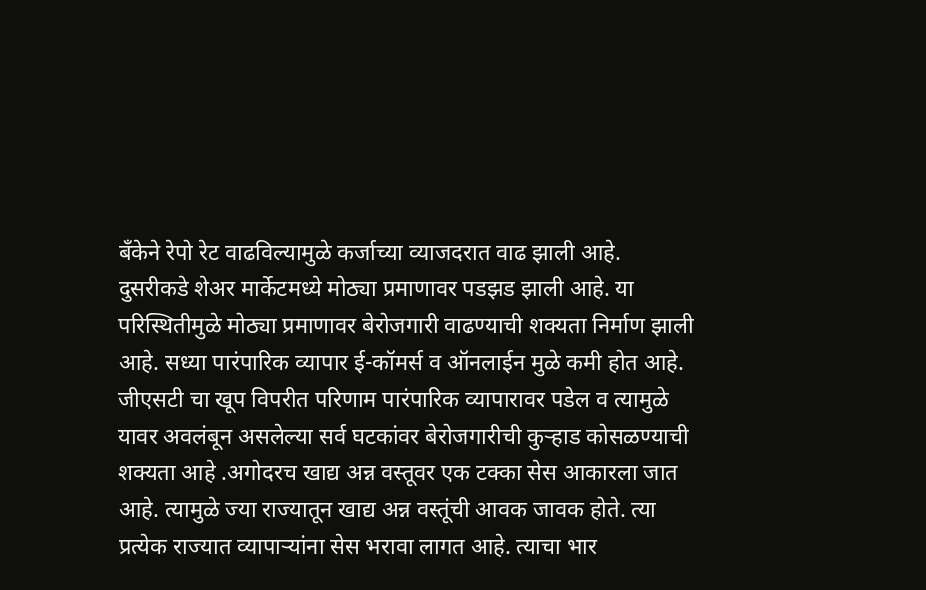बँकेने रेपो रेट वाढविल्यामुळे कर्जाच्या व्याजदरात वाढ झाली आहे. दुसरीकडे शेअर मार्केटमध्ये मोठ्या प्रमाणावर पडझड झाली आहे. या परिस्थितीमुळे मोठ्या प्रमाणावर बेरोजगारी वाढण्याची शक्यता निर्माण झाली आहे. सध्या पारंपारिक व्यापार ई-कॉमर्स व ऑनलाईन मुळे कमी होत आहे. जीएसटी चा खूप विपरीत परिणाम पारंपारिक व्यापारावर पडेल व त्यामुळे यावर अवलंबून असलेल्या सर्व घटकांवर बेरोजगारीची कुऱ्हाड कोसळण्याची शक्यता आहे .अगोदरच खाद्य अन्न वस्तूवर एक टक्का सेस आकारला जात आहे. त्यामुळे ज्या राज्यातून खाद्य अन्न वस्तूंची आवक जावक होते. त्या प्रत्येक राज्यात व्यापाऱ्यांना सेस भरावा लागत आहे. त्याचा भार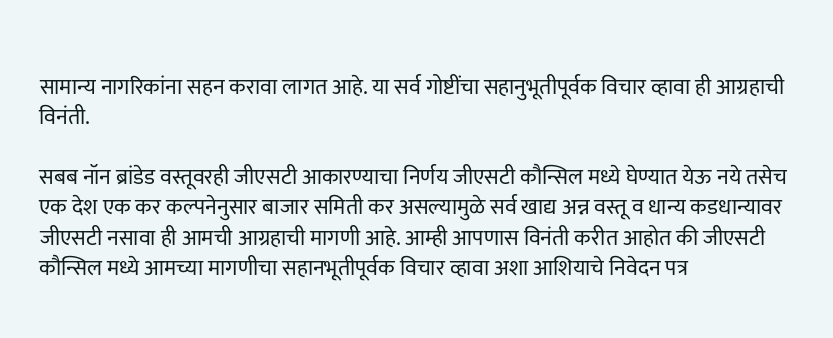सामान्य नागरिकांना सहन करावा लागत आहे. या सर्व गोष्टींचा सहानुभूतीपूर्वक विचार व्हावा ही आग्रहाची विनंती.

सबब नॉन ब्रांडेड वस्तूवरही जीएसटी आकारण्याचा निर्णय जीएसटी कौन्सिल मध्ये घेण्यात येऊ नये तसेच एक देश एक कर कल्पनेनुसार बाजार समिती कर असल्यामुळे सर्व खाद्य अन्न वस्तू व धान्य कडधान्यावर जीएसटी नसावा ही आमची आग्रहाची मागणी आहे. आम्ही आपणास विनंती करीत आहोत की जीएसटी कौन्सिल मध्ये आमच्या मागणीचा सहानभूतीपूर्वक विचार व्हावा अशा आशियाचे निवेदन पत्र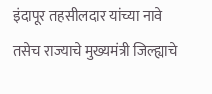इंदापूर तहसीलदार यांच्या नावे तसेच राज्याचे मुख्यमंत्री जिल्ह्याचे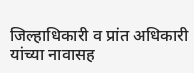जिल्हाधिकारी व प्रांत अधिकारी यांच्या नावासह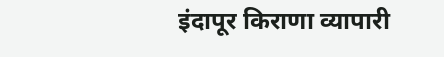इंदापूर किराणा व्यापारी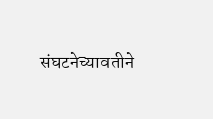संघटनेच्यावतीने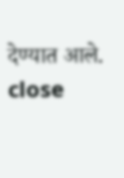देण्यात आले.
close